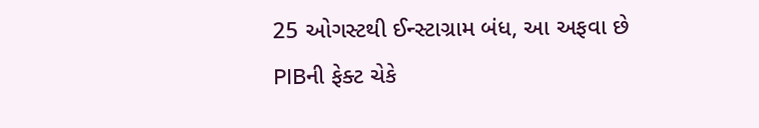25 ઓગસ્ટથી ઈન્સ્ટાગ્રામ બંધ, આ અફવા છે
PIBની ફેક્ટ ચેકે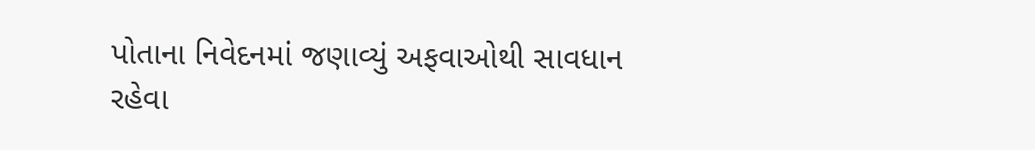પોતાના નિવેદનમાં જણાવ્યું અફવાઓથી સાવધાન રહેવા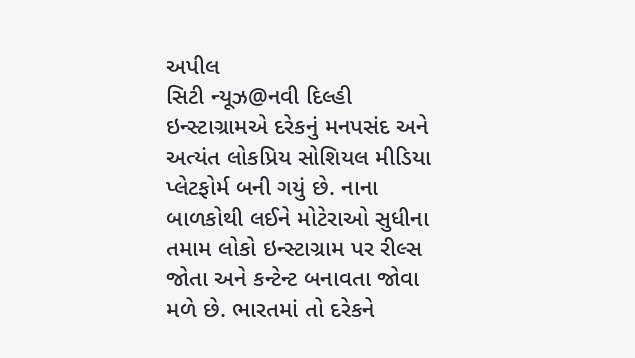અપીલ
સિટી ન્યૂઝ@નવી દિલ્હી
ઇન્સ્ટાગ્રામએ દરેકનું મનપસંદ અને અત્યંત લોકપ્રિય સોશિયલ મીડિયા પ્લેટફોર્મ બની ગયું છે. નાના બાળકોથી લઈને મોટેરાઓ સુધીના તમામ લોકો ઇન્સ્ટાગ્રામ પર રીલ્સ જોતા અને કન્ટેન્ટ બનાવતા જોવા મળે છે. ભારતમાં તો દરેકને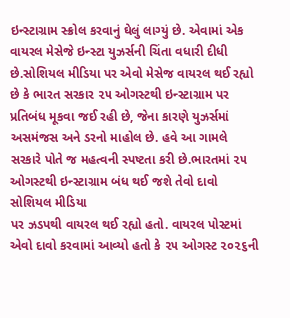ઇન્સ્ટાગ્રામ સ્ક્રોલ કરવાનું ઘેલું લાગ્યું છે. એવામાં એક વાયરલ મેસેજે ઇન્સ્ટા યુઝર્સની ચિંતા વધારી દીધી છે.સોશિયલ મીડિયા પર એવો મેસેજ વાયરલ થઈ રહ્યો છે કે ભારત સરકાર ૨૫ ઓગસ્ટથી ઇન્સ્ટાગ્રામ પર પ્રતિબંધ મૂકવા જઈ રહી છે, જેના કારણે યુઝર્સમાં અસમંજસ અને ડરનો માહોલ છે. હવે આ ગામલે સરકારે પોતે જ મહત્વની સ્પષ્ટતા કરી છે.ભારતમાં ૨૫ ઓગસ્ટથી ઇન્સ્ટાગ્રામ બંધ થઈ જશે તેવો દાવો સોશિયલ મીડિયા
પર ઝડપથી વાયરલ થઈ રહ્યો હતો. વાયરલ પોસ્ટમાં એવો દાવો કરવામાં આવ્યો હતો કે ૨૫ ઓગસ્ટ ૨૦૨૬ની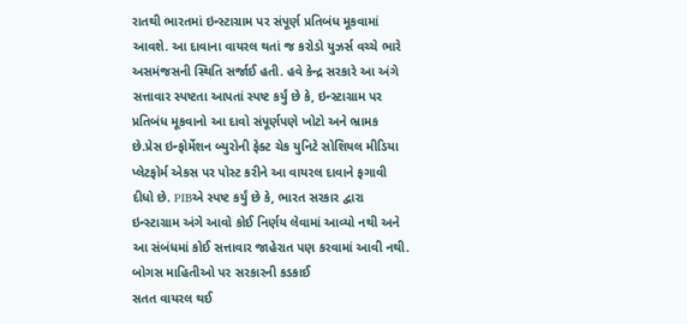રાતથી ભારતમાં ઇન્સ્ટાગ્રામ પર સંપૂર્ણ પ્રતિબંધ મૂકવામાં આવશે. આ દાવાના વાયરલ થતાં જ કરોડો યુઝર્સ વચ્ચે ભારે અસમંજસની સ્થિતિ સર્જાઈ હતી. હવે કેન્દ્ર સરકારે આ અંગે સત્તાવાર સ્પષ્ટતા આપતાં સ્પષ્ટ કર્યું છે કે, ઇન્સ્ટાગ્રામ પર પ્રતિબંધ મૂકવાનો આ દાવો સંપૂર્ણપણે ખોટો અને ભ્રામક છે.પ્રેસ ઇન્ફોર્મેશન બ્યુરોની ફેક્ટ ચેક યુનિટે સોશિયલ મીડિયા પ્લેટફોર્મ એકસ પર પોસ્ટ કરીને આ વાયરલ દાવાને ફગાવી દીધો છે. PIBએ સ્પષ્ટ કર્યું છે કે, ભારત સરકાર દ્વારા ઇન્સ્ટાગ્રામ અંગે આવો કોઈ નિર્ણય લેવામાં આવ્યો નથી અને આ સંબંધમાં કોઈ સત્તાવાર જાહેરાત પણ કરવામાં આવી નથી.
બોગસ માહિતીઓ પર સરકારની કડકાઈ
સતત વાયરલ થઈ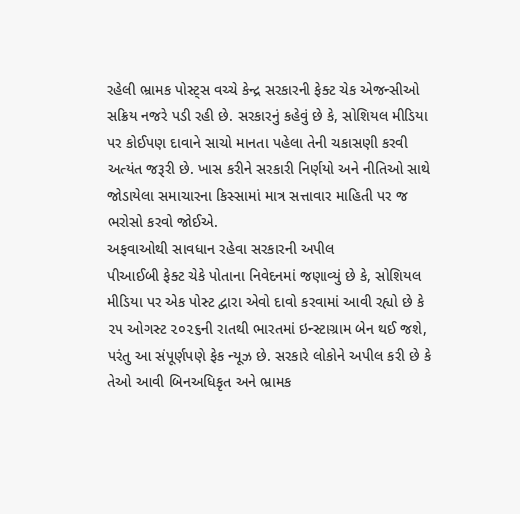રહેલી ભ્રામક પોસ્ટ્સ વચ્ચે કેન્દ્ર સરકારની ફેક્ટ ચેક એજન્સીઓ સક્રિય નજરે પડી રહી છે. સરકારનું કહેવું છે કે, સોશિયલ મીડિયા પર કોઈપણ દાવાને સાચો માનતા પહેલા તેની ચકાસણી કરવી અત્યંત જરૂરી છે. ખાસ કરીને સરકારી નિર્ણયો અને નીતિઓ સાથે જોડાયેલા સમાચારના કિસ્સામાં માત્ર સત્તાવાર માહિતી પર જ ભરોસો કરવો જોઈએ.
અફવાઓથી સાવધાન રહેવા સરકારની અપીલ
પીઆઈબી ફેક્ટ ચેકે પોતાના નિવેદનમાં જણાવ્યું છે કે, સોશિયલ મીડિયા પર એક પોસ્ટ દ્વારા એવો દાવો કરવામાં આવી રહ્યો છે કે ૨૫ ઓગસ્ટ ૨૦૨૬ની રાતથી ભારતમાં ઇન્સ્ટાગ્રામ બેન થઈ જશે, પરંતુ આ સંપૂર્ણપણે ફેક ન્યૂઝ છે. સરકારે લોકોને અપીલ કરી છે કે તેઓ આવી બિનઅધિકૃત અને ભ્રામક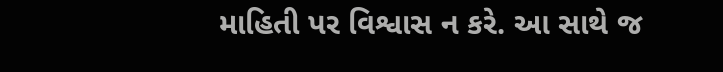માહિતી પર વિશ્વાસ ન કરે. આ સાથે જ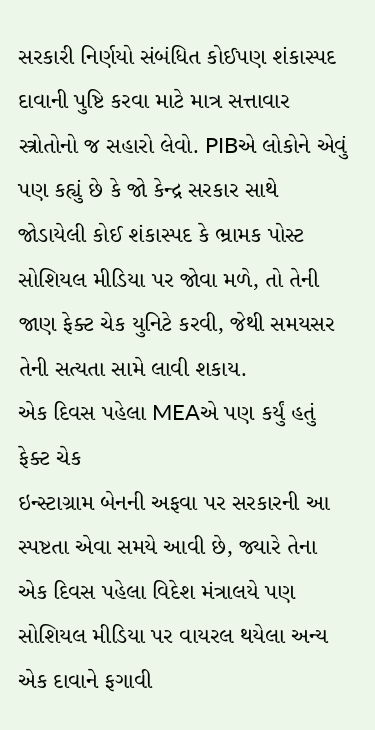સરકારી નિર્ણયો સંબંધિત કોઈપણ શંકાસ્પદ દાવાની પુષ્ટિ કરવા માટે માત્ર સત્તાવાર સ્ત્રોતોનો જ સહારો લેવો. PIBએ લોકોને એવું પણ કહ્યું છે કે જો કેન્દ્ર સરકાર સાથે જોડાયેલી કોઈ શંકાસ્પદ કે ભ્રામક પોસ્ટ સોશિયલ મીડિયા પર જોવા મળે, તો તેની જાણ ફેક્ટ ચેક યુનિટે કરવી, જેથી સમયસર તેની સત્યતા સામે લાવી શકાય.
એક દિવસ પહેલા MEAએ પણ કર્યું હતું ફેક્ટ ચેક
ઇન્સ્ટાગ્રામ બેનની અફવા પર સરકારની આ સ્પષ્ટતા એવા સમયે આવી છે, જ્યારે તેના એક દિવસ પહેલા વિદેશ મંત્રાલયે પણ સોશિયલ મીડિયા પર વાયરલ થયેલા અન્ય એક દાવાને ફગાવી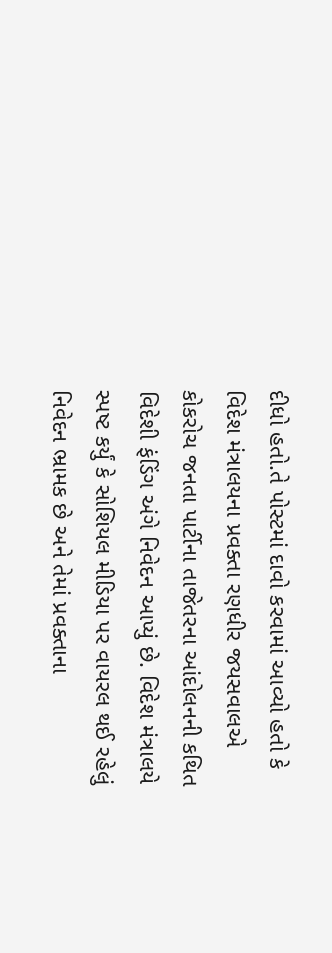દીધો હતો.તે પોસ્ટમાં દાવો કરવામાં આવ્યો હતો કે વિદેશ મંત્રાલયના પ્રવક્તા રણધીર જયસવાલએ કોકરોચ જનતા પાર્ટીના તાજેતરના આંદોલનની કથિત વિદેશી ફંડિંગ અંગે નિવેદન આપ્યું છે. વિદેશ મંત્રાલયે સ્પષ્ટ કર્યું કે સોશિયલ મીડિયા પર વાયરલ થઈ રહેલું નિવેદન ભ્રામક છે અને તેમાં પ્રવક્તાના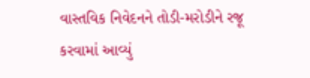વાસ્તવિક નિવેદનને તોડી-મરોડીને રજૂ કરવામાં આવ્યું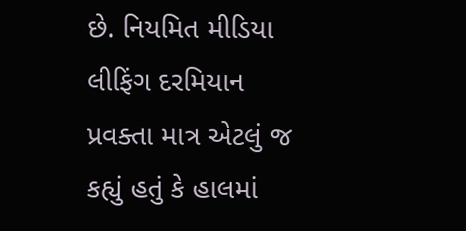છે. નિયમિત મીડિયા લીફિંગ દરમિયાન પ્રવક્તા માત્ર એટલું જ કહ્યું હતું કે હાલમાં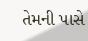તેમની પાસે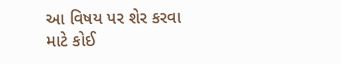આ વિષય પર શેર કરવા માટે કોઈ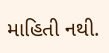માહિતી નથી.